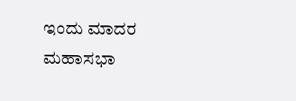ಇಂದು ಮಾದರ ಮಹಾಸಭಾ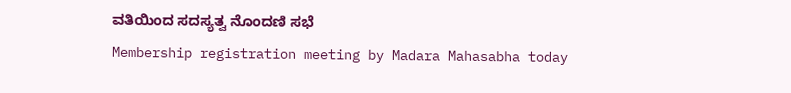ವತಿಯಿಂದ ಸದಸ್ಯತ್ವ ನೊಂದಣಿ ಸಭೆ
Membership registration meeting by Madara Mahasabha today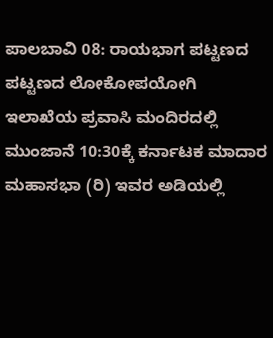ಪಾಲಬಾವಿ 08: ರಾಯಭಾಗ ಪಟ್ಟಣದ ಪಟ್ಟಣದ ಲೋಕೋಪಯೋಗಿ ಇಲಾಖೆಯ ಪ್ರವಾಸಿ ಮಂದಿರದಲ್ಲಿ ಮುಂಜಾನೆ 10:30ಕ್ಕೆ ಕರ್ನಾಟಕ ಮಾದಾರ ಮಹಾಸಭಾ (ರಿ) ಇವರ ಅಡಿಯಲ್ಲಿ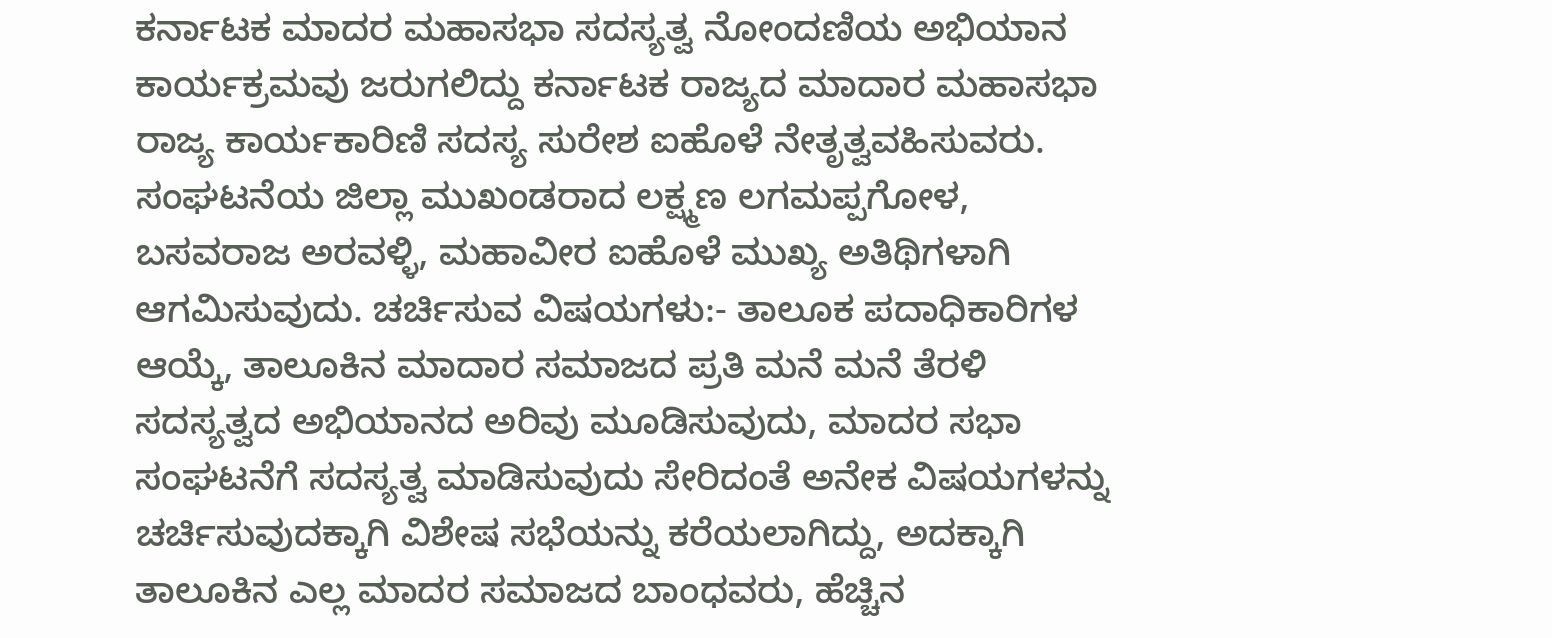ಕರ್ನಾಟಕ ಮಾದರ ಮಹಾಸಭಾ ಸದಸ್ಯತ್ವ ನೋಂದಣಿಯ ಅಭಿಯಾನ ಕಾರ್ಯಕ್ರಮವು ಜರುಗಲಿದ್ದು ಕರ್ನಾಟಕ ರಾಜ್ಯದ ಮಾದಾರ ಮಹಾಸಭಾ ರಾಜ್ಯ ಕಾರ್ಯಕಾರಿಣಿ ಸದಸ್ಯ ಸುರೇಶ ಐಹೊಳೆ ನೇತೃತ್ವವಹಿಸುವರು.
ಸಂಘಟನೆಯ ಜಿಲ್ಲಾ ಮುಖಂಡರಾದ ಲಕ್ಷ್ಮಣ ಲಗಮಪ್ಪಗೋಳ, ಬಸವರಾಜ ಅರವಳ್ಳಿ, ಮಹಾವೀರ ಐಹೊಳೆ ಮುಖ್ಯ ಅತಿಥಿಗಳಾಗಿ ಆಗಮಿಸುವುದು. ಚರ್ಚಿಸುವ ವಿಷಯಗಳು:- ತಾಲೂಕ ಪದಾಧಿಕಾರಿಗಳ ಆಯ್ಕೆ, ತಾಲೂಕಿನ ಮಾದಾರ ಸಮಾಜದ ಪ್ರತಿ ಮನೆ ಮನೆ ತೆರಳಿ ಸದಸ್ಯತ್ವದ ಅಭಿಯಾನದ ಅರಿವು ಮೂಡಿಸುವುದು, ಮಾದರ ಸಭಾ ಸಂಘಟನೆಗೆ ಸದಸ್ಯತ್ವ ಮಾಡಿಸುವುದು ಸೇರಿದಂತೆ ಅನೇಕ ವಿಷಯಗಳನ್ನು ಚರ್ಚಿಸುವುದಕ್ಕಾಗಿ ವಿಶೇಷ ಸಭೆಯನ್ನು ಕರೆಯಲಾಗಿದ್ದು, ಅದಕ್ಕಾಗಿ ತಾಲೂಕಿನ ಎಲ್ಲ ಮಾದರ ಸಮಾಜದ ಬಾಂಧವರು, ಹೆಚ್ಚಿನ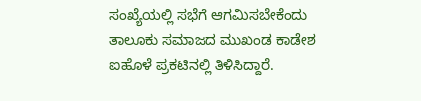ಸಂಖ್ಯೆಯಲ್ಲಿ ಸಭೆಗೆ ಆಗಮಿಸಬೇಕೆಂದು ತಾಲೂಕು ಸಮಾಜದ ಮುಖಂಡ ಕಾಡೇಶ ಐಹೊಳೆ ಪ್ರಕಟಿನಲ್ಲಿ ತಿಳಿಸಿದ್ದಾರೆ.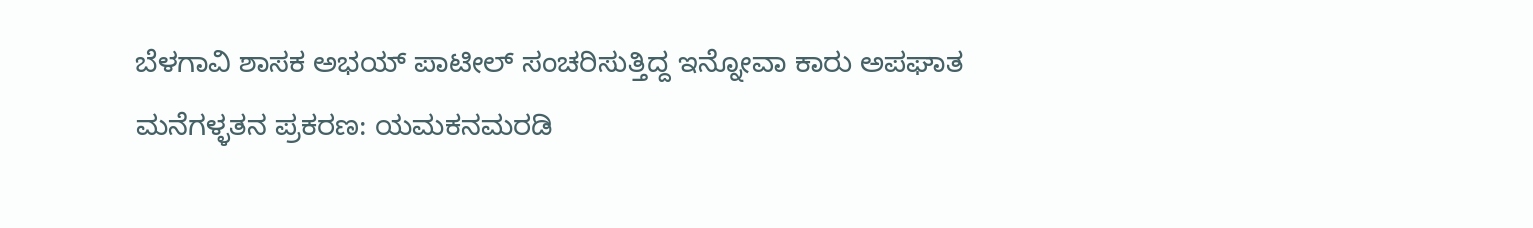ಬೆಳಗಾವಿ ಶಾಸಕ ಅಭಯ್ ಪಾಟೀಲ್ ಸಂಚರಿಸುತ್ತಿದ್ದ ಇನ್ನೋವಾ ಕಾರು ಅಪಘಾತ
ಮನೆಗಳ್ಳತನ ಪ್ರಕರಣ: ಯಮಕನಮರಡಿ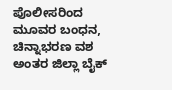ಪೊಲೀಸರಿಂದ ಮೂವರ ಬಂಧನ, ಚಿನ್ನಾಭರಣ ವಶ
ಅಂತರ ಜಿಲ್ಲಾ ಬೈಕ್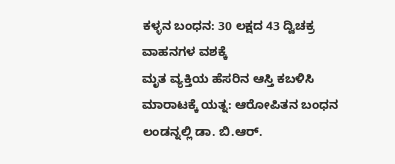ಕಳ್ಳನ ಬಂಧನ: 30 ಲಕ್ಷದ 43 ದ್ವಿಚಕ್ರ ವಾಹನಗಳ ವಶಕ್ಕೆ
ಮೃತ ವ್ಯಕ್ತಿಯ ಹೆಸರಿನ ಆಸ್ತಿ ಕಬಳಿಸಿ ಮಾರಾಟಕ್ಕೆ ಯತ್ನ: ಆರೋಪಿತನ ಬಂಧನ
ಲಂಡನ್ನಲ್ಲಿ ಡಾ. ಬಿ.ಆರ್.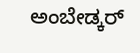ಅಂಬೇಡ್ಕರ್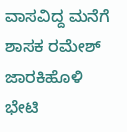ವಾಸವಿದ್ದ ಮನೆಗೆ ಶಾಸಕ ರಮೇಶ್ ಜಾರಕಿಹೊಳಿ ಭೇಟಿ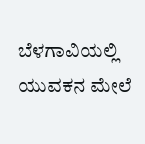ಬೆಳಗಾವಿಯಲ್ಲಿ ಯುವಕನ ಮೇಲೆ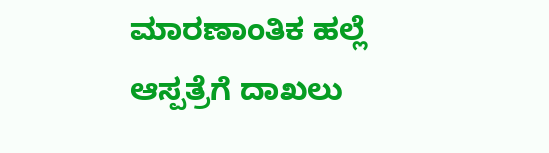ಮಾರಣಾಂತಿಕ ಹಲ್ಲೆ ಆಸ್ಪತ್ರೆಗೆ ದಾಖಲು